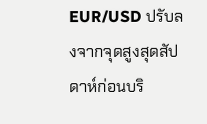EUR/USD ปรับลงจากจุดสูงสุดสัปดาห์ก่อนบริ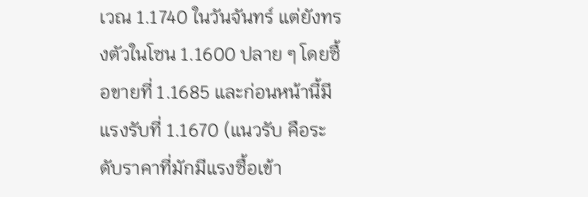เวณ 1.1740 ในวันจันทร์ แต่ยังทรงตัวในโซน 1.1600 ปลาย ๆ โดยซื้อขายที่ 1.1685 และก่อนหน้านี้มีแรงรับที่ 1.1670 (แนวรับ คือระดับราคาที่มักมีแรงซื้อเข้า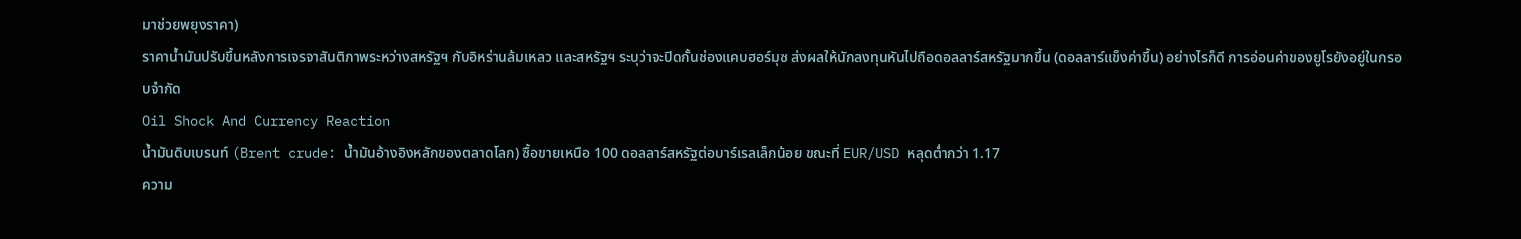มาช่วยพยุงราคา)
ราคาน้ำมันปรับขึ้นหลังการเจรจาสันติภาพระหว่างสหรัฐฯ กับอิหร่านล้มเหลว และสหรัฐฯ ระบุว่าจะปิดกั้นช่องแคบฮอร์มุซ ส่งผลให้นักลงทุนหันไปถือดอลลาร์สหรัฐมากขึ้น (ดอลลาร์แข็งค่าขึ้น) อย่างไรก็ดี การอ่อนค่าของยูโรยังอยู่ในกรอบจำกัด
Oil Shock And Currency Reaction
น้ำมันดิบเบรนท์ (Brent crude: น้ำมันอ้างอิงหลักของตลาดโลก) ซื้อขายเหนือ 100 ดอลลาร์สหรัฐต่อบาร์เรลเล็กน้อย ขณะที่ EUR/USD หลุดต่ำกว่า 1.17
ความ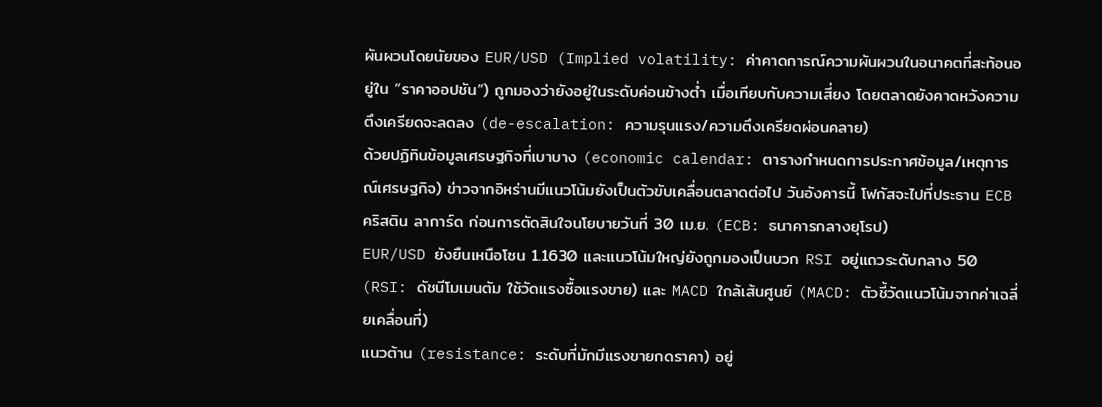ผันผวนโดยนัยของ EUR/USD (Implied volatility: ค่าคาดการณ์ความผันผวนในอนาคตที่สะท้อนอยู่ใน “ราคาออปชัน”) ถูกมองว่ายังอยู่ในระดับค่อนข้างต่ำ เมื่อเทียบกับความเสี่ยง โดยตลาดยังคาดหวังความตึงเครียดจะลดลง (de-escalation: ความรุนแรง/ความตึงเครียดผ่อนคลาย)
ด้วยปฏิทินข้อมูลเศรษฐกิจที่เบาบาง (economic calendar: ตารางกำหนดการประกาศข้อมูล/เหตุการณ์เศรษฐกิจ) ข่าวจากอิหร่านมีแนวโน้มยังเป็นตัวขับเคลื่อนตลาดต่อไป วันอังคารนี้ โฟกัสจะไปที่ประธาน ECB คริสติน ลาการ์ด ก่อนการตัดสินใจนโยบายวันที่ 30 เม.ย. (ECB: ธนาคารกลางยุโรป)
EUR/USD ยังยืนเหนือโซน 1.1630 และแนวโน้มใหญ่ยังถูกมองเป็นบวก RSI อยู่แถวระดับกลาง 50 (RSI: ดัชนีโมเมนตัม ใช้วัดแรงซื้อแรงขาย) และ MACD ใกล้เส้นศูนย์ (MACD: ตัวชี้วัดแนวโน้มจากค่าเฉลี่ยเคลื่อนที่)
แนวต้าน (resistance: ระดับที่มักมีแรงขายกดราคา) อยู่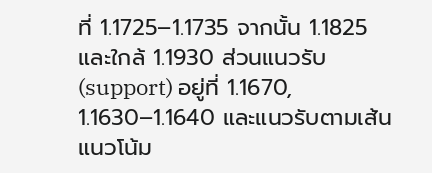ที่ 1.1725–1.1735 จากนั้น 1.1825 และใกล้ 1.1930 ส่วนแนวรับ (support) อยู่ที่ 1.1670, 1.1630–1.1640 และแนวรับตามเส้นแนวโน้ม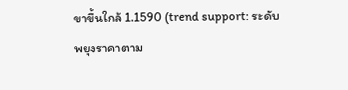ขาขึ้นใกล้ 1.1590 (trend support: ระดับพยุงราคาตาม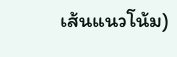เส้นแนวโน้ม)